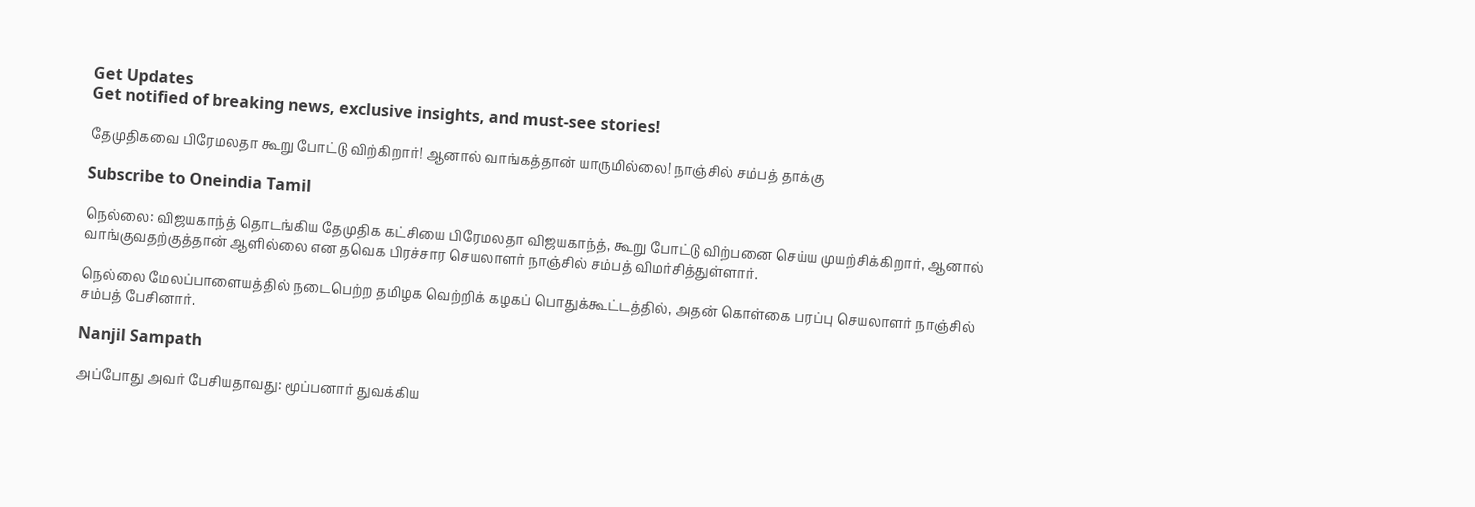Get Updates
Get notified of breaking news, exclusive insights, and must-see stories!

தேமுதிகவை பிரேமலதா கூறு போட்டு விற்கிறார்! ஆனால் வாங்கத்தான் யாருமில்லை! நாஞ்சில் சம்பத் தாக்கு

Subscribe to Oneindia Tamil

நெல்லை: விஜயகாந்த் தொடங்கிய தேமுதிக கட்சியை பிரேமலதா விஜயகாந்த், கூறு போட்டு விற்பனை செய்ய முயற்சிக்கிறார், ஆனால் வாங்குவதற்குத்தான் ஆளில்லை என தவெக பிரச்சார செயலாளர் நாஞ்சில் சம்பத் விமர்சித்துள்ளார்.

நெல்லை மேலப்பாளையத்தில் நடைபெற்ற தமிழக வெற்றிக் கழகப் பொதுக்கூட்டத்தில், அதன் கொள்கை பரப்பு செயலாளர் நாஞ்சில் சம்பத் பேசினார்.

Nanjil Sampath

அப்போது அவர் பேசியதாவது: மூப்பனார் துவக்கிய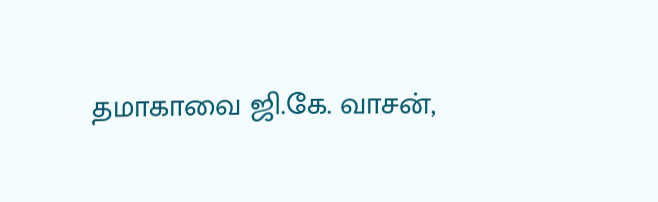தமாகாவை ஜி.கே. வாசன்,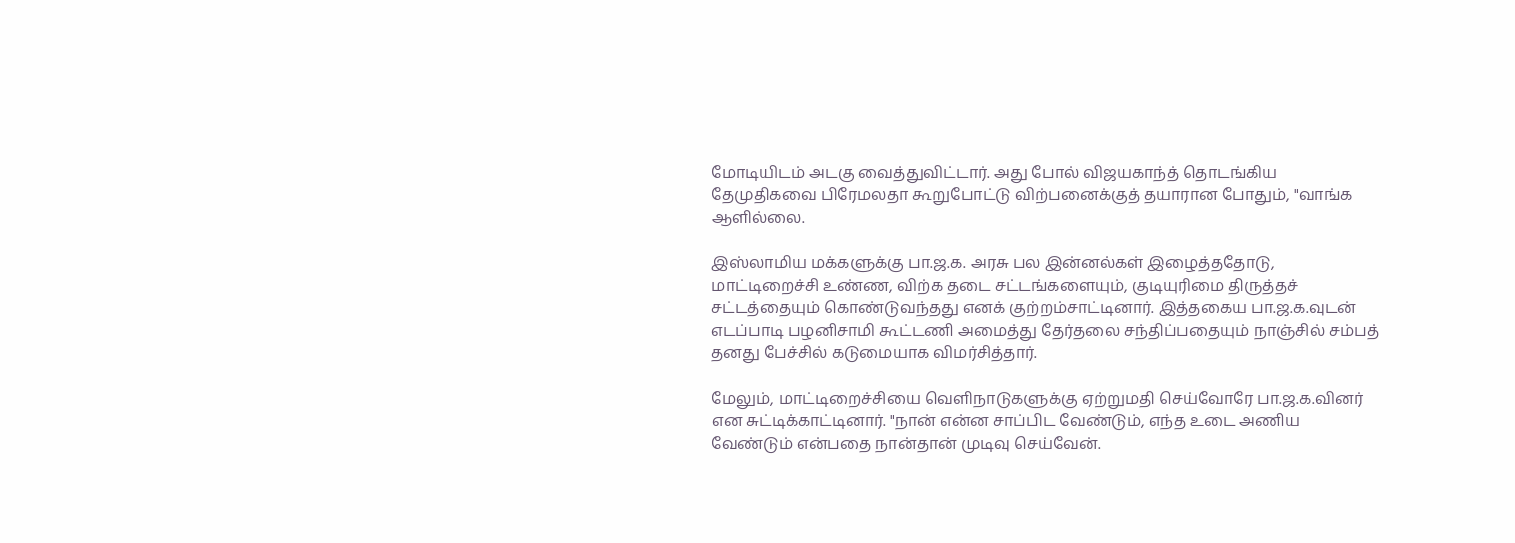மோடியிடம் அடகு வைத்துவிட்டார். அது போல் விஜயகாந்த் தொடங்கிய தேமுதிகவை பிரேமலதா கூறுபோட்டு விற்பனைக்குத் தயாரான போதும், "வாங்க ஆளில்லை.

இஸ்லாமிய மக்களுக்கு பா.ஜ.க. அரசு பல இன்னல்கள் இழைத்ததோடு, மாட்டிறைச்சி உண்ண, விற்க தடை சட்டங்களையும், குடியுரிமை திருத்தச் சட்டத்தையும் கொண்டுவந்தது எனக் குற்றம்சாட்டினார். இத்தகைய பா.ஜ.க.வுடன் எடப்பாடி பழனிசாமி கூட்டணி அமைத்து தேர்தலை சந்திப்பதையும் நாஞ்சில் சம்பத் தனது பேச்சில் கடுமையாக விமர்சித்தார்.

மேலும், மாட்டிறைச்சியை வெளிநாடுகளுக்கு ஏற்றுமதி செய்வோரே பா.ஜ.க.வினர் என சுட்டிக்காட்டினார். "நான் என்ன சாப்பிட வேண்டும், எந்த உடை அணிய வேண்டும் என்பதை நான்தான் முடிவு செய்வேன்.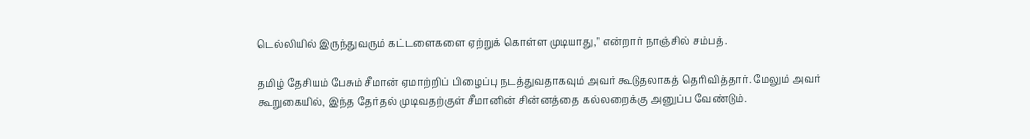டெல்லியில் இருந்துவரும் கட்டளைகளை ஏற்றுக் கொள்ள முடியாது," என்றார் நாஞ்சில் சம்பத்.

தமிழ் தேசியம் பேசும் சீமான் ஏமாற்றிப் பிழைப்பு நடத்துவதாகவும் அவர் கூடுதலாகத் தெரிவித்தார். மேலும் அவர் கூறுகையில், இந்த தேர்தல் முடிவதற்குள் சீமானின் சின்னத்தை கல்லறைக்கு அனுப்ப வேண்டும்.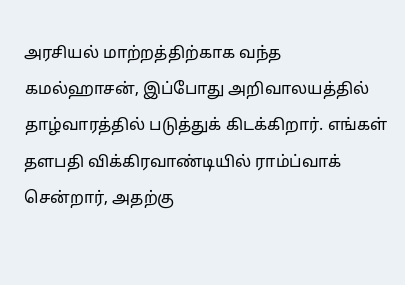அரசியல் மாற்றத்திற்காக வந்த கமல்ஹாசன், இப்போது அறிவாலயத்தில் தாழ்வாரத்தில் படுத்துக் கிடக்கிறார். எங்கள் தளபதி விக்கிரவாண்டியில் ராம்ப்வாக் சென்றார், அதற்கு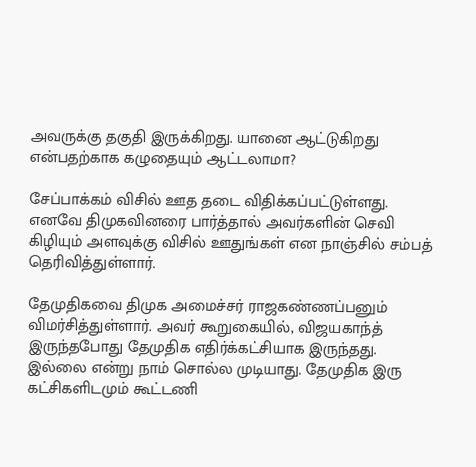அவருக்கு தகுதி இருக்கிறது. யானை ஆட்டுகிறது என்பதற்காக கழுதையும் ஆட்டலாமா?

சேப்பாக்கம் விசில் ஊத தடை விதிக்கப்பட்டுள்ளது. எனவே திமுகவினரை பார்த்தால் அவர்களின் செவி கிழியும் அளவுக்கு விசில் ஊதுங்கள் என நாஞ்சில் சம்பத் தெரிவித்துள்ளார்.

தேமுதிகவை திமுக அமைச்சர் ராஜகண்ணப்பனும் விமர்சித்துள்ளார். அவர் கூறுகையில், விஜயகாந்த் இருந்தபோது தேமுதிக எதிர்க்கட்சியாக இருந்தது. இல்லை என்று நாம் சொல்ல முடியாது. தேமுதிக இரு கட்சிகளிடமும் கூட்டணி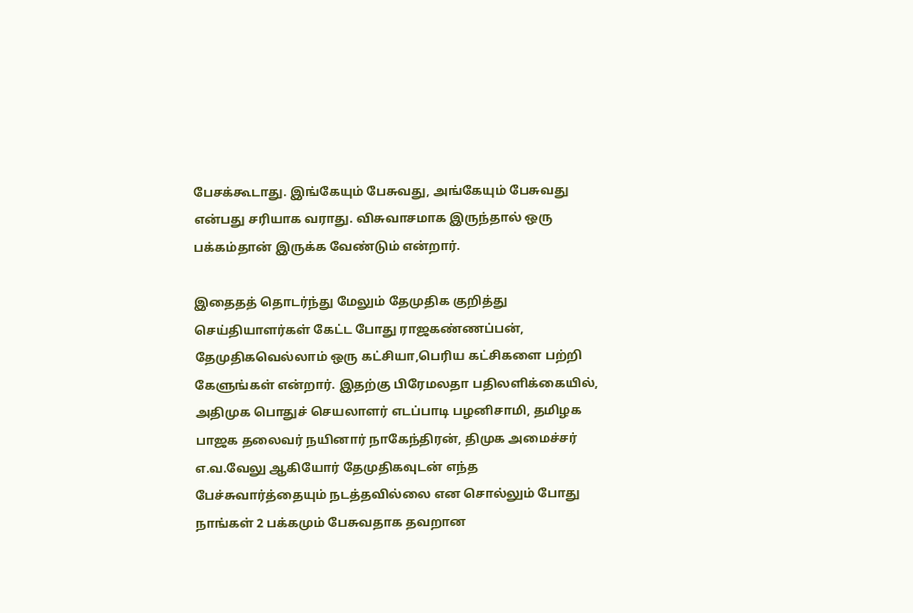பேசக்கூடாது. இங்கேயும் பேசுவது, அங்கேயும் பேசுவது என்பது சரியாக வராது. விசுவாசமாக இருந்தால் ஒரு பக்கம்தான் இருக்க வேண்டும் என்றார்.

இதைதத் தொடர்ந்து மேலும் தேமுதிக குறித்து செய்தியாளர்கள் கேட்ட போது ராஜகண்ணப்பன், தேமுதிகவெல்லாம் ஒரு கட்சியா,பெரிய கட்சிகளை பற்றி கேளுங்கள் என்றார். இதற்கு பிரேமலதா பதிலளிக்கையில், அதிமுக பொதுச் செயலாளர் எடப்பாடி பழனிசாமி, தமிழக பாஜக தலைவர் நயினார் நாகேந்திரன், திமுக அமைச்சர் எ.வ.வேலு ஆகியோர் தேமுதிகவுடன் எந்த பேச்சுவார்த்தையும் நடத்தவில்லை என சொல்லும் போது நாங்கள் 2 பக்கமும் பேசுவதாக தவறான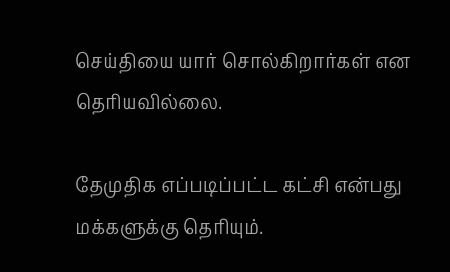செய்தியை யார் சொல்கிறார்கள் என தெரியவில்லை.

தேமுதிக எப்படிப்பட்ட கட்சி என்பது மக்களுக்கு தெரியும்.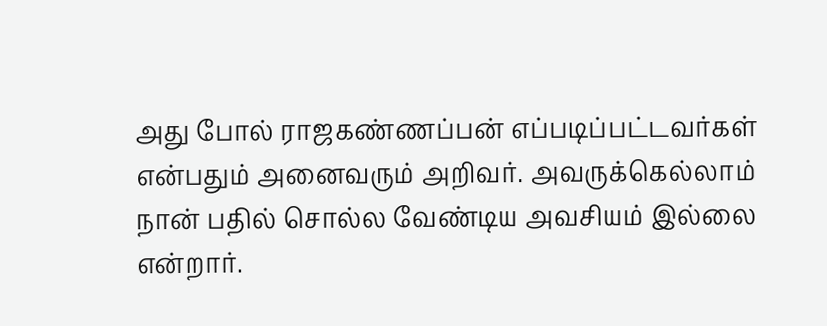அது போல் ராஜகண்ணப்பன் எப்படிப்பட்டவர்கள் என்பதும் அனைவரும் அறிவர். அவருக்கெல்லாம் நான் பதில் சொல்ல வேண்டிய அவசியம் இல்லை என்றார்.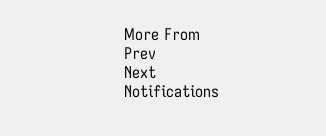More From
Prev
Next
Notifications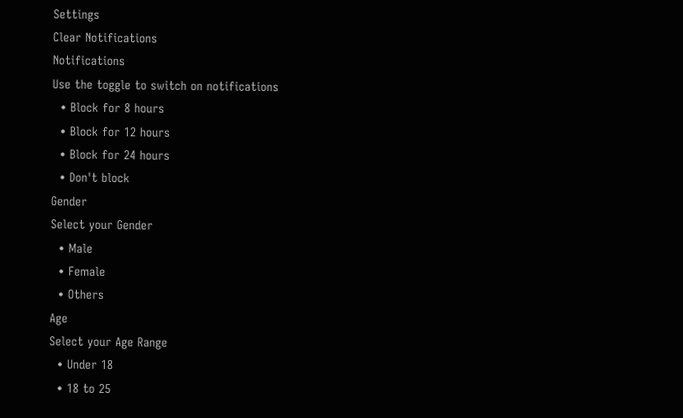Settings
Clear Notifications
Notifications
Use the toggle to switch on notifications
  • Block for 8 hours
  • Block for 12 hours
  • Block for 24 hours
  • Don't block
Gender
Select your Gender
  • Male
  • Female
  • Others
Age
Select your Age Range
  • Under 18
  • 18 to 25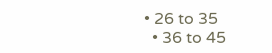• 26 to 35
  • 36 to 45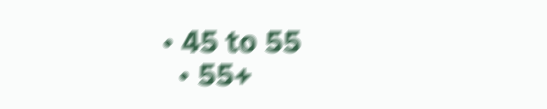• 45 to 55
  • 55+